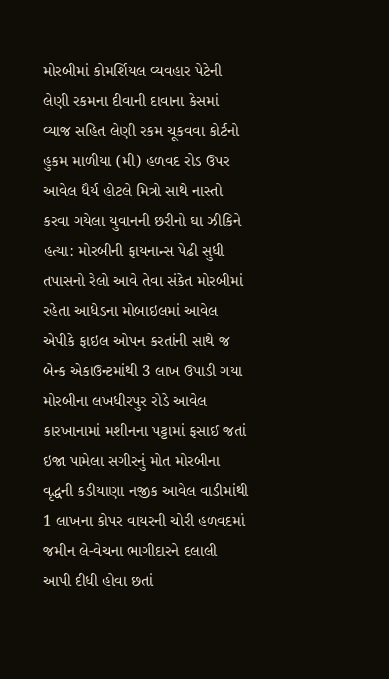મોરબીમાં કોમર્શિયલ વ્યવહાર પેટેની લેણી રકમના દીવાની દાવાના કેસમાં વ્યાજ સહિત લેણી રકમ ચૂકવવા કોર્ટનો હુકમ માળીયા (મી) હળવદ રોડ ઉપર આવેલ ધૈર્ય હોટલે મિત્રો સાથે નાસ્તો કરવા ગયેલા યુવાનની છરીનો ઘા ઝીકિને હત્યા: મોરબીની ફાયનાન્સ પેઢી સુધી તપાસનો રેલો આવે તેવા સંકેત મોરબીમાં રહેતા આધેડના મોબાઇલમાં આવેલ એપીકે ફાઇલ ઓપન કરતાંની સાથે જ બેન્ક એકાઉન્ટમાંથી 3 લાખ ઉપાડી ગયા મોરબીના લખધીરપુર રોડે આવેલ કારખાનામાં મશીનના પટ્ટામાં ફસાઈ જતાં ઇજા પામેલા સગીરનું મોત મોરબીના વૃદ્ધની કડીયાણા નજીક આવેલ વાડીમાંથી 1 લાખના કોપર વાયરની ચોરી હળવદમાં જમીન લે-વેચના ભાગીદારને દલાલી આપી દીધી હોવા છતાં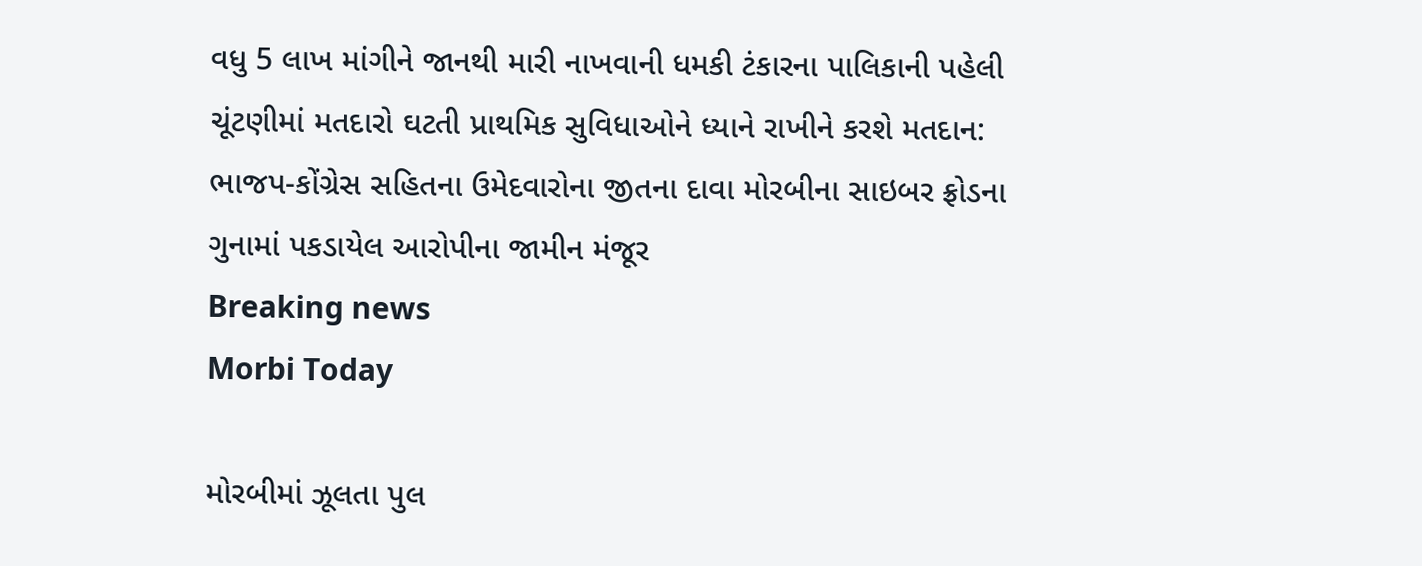વધુ 5 લાખ માંગીને જાનથી મારી નાખવાની ધમકી ટંકારના પાલિકાની પહેલી ચૂંટણીમાં મતદારો ઘટતી પ્રાથમિક સુવિધાઓને ધ્યાને રાખીને કરશે મતદાન: ભાજપ-કોંગ્રેસ સહિતના ઉમેદવારોના જીતના દાવા મોરબીના સાઇબર ફ્રોડના ગુનામાં પકડાયેલ આરોપીના જામીન મંજૂર
Breaking news
Morbi Today

મોરબીમાં ઝૂલતા પુલ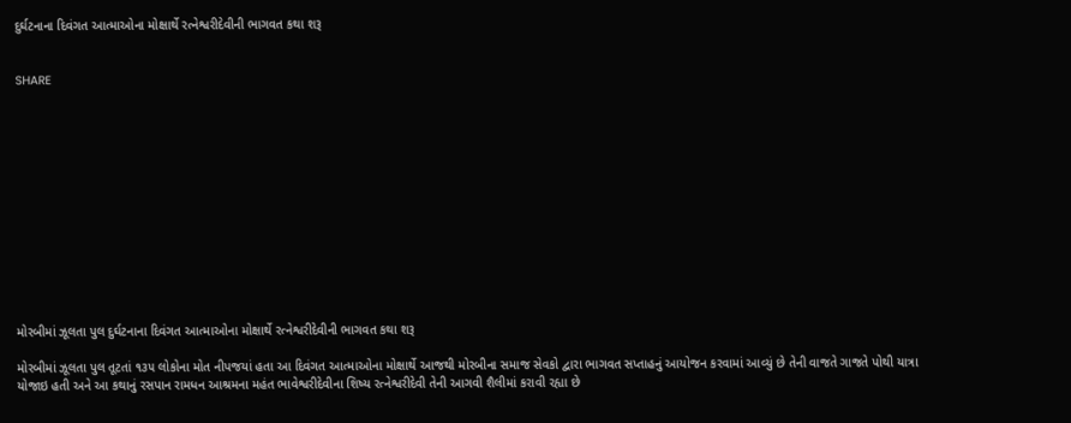દુર્ઘટનાના દિવંગત આત્માઓના મોક્ષાર્થે રત્નેશ્વરીદેવીની ભાગવત કથા શરૂ


SHARE













મોરબીમાં ઝૂલતા પુલ દુર્ઘટનાના દિવંગત આત્માઓના મોક્ષાર્થે રત્નેશ્વરીદેવીની ભાગવત કથા શરૂ

મોરબીમાં ઝૂલતા પુલ તૂટતાં ૧૩૫ લોકોના મોત નીપજયાં હતા આ દિવંગત આત્માઓના મોક્ષાર્થે આજથી મોરબીના સમાજ સેવકો દ્વારા ભાગવત સપ્તાહનું આયોજન કરવામાં આવ્યું છે તેની વાજતે ગાજતે પોથી યાત્રા યોજાઇ હતી અને આ કથાનું રસપાન રામધન આશ્રમના મહંત ભાવેશ્વરીદેવીના શિષ્ય રત્નેશ્વરીદેવી તેની આગવી શૈલીમાં કરાવી રહ્યા છે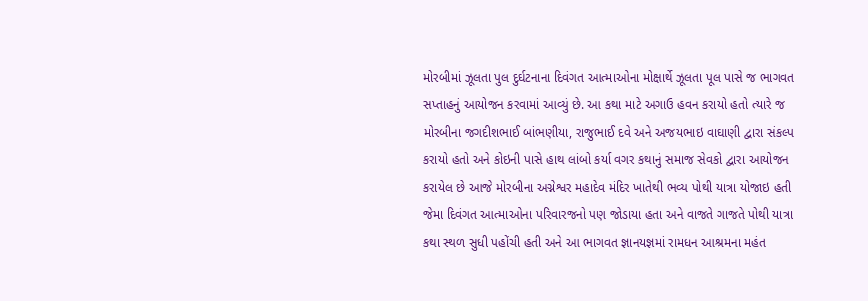મોરબીમાં ઝૂલતા પુલ દુર્ઘટનાના દિવંગત આત્માઓના મોક્ષાર્થે ઝૂલતા પૂલ પાસે જ ભાગવત સપ્તાહનું આયોજન કરવામાં આવ્યું છે. આ કથા માટે અગાઉ હવન કરાયો હતો ત્યારે જ મોરબીના જગદીશભાઈ બાંભણીયા, રાજુભાઈ દવે અને અજયભાઇ વાઘાણી દ્વારા સંકલ્પ કરાયો હતો અને કોઇની પાસે હાથ લાંબો કર્યા વગર કથાનું સમાજ સેવકો દ્વારા આયોજન કરાયેલ છે આજે મોરબીના અગ્નેશ્વર મહાદેવ મંદિર ખાતેથી ભવ્ય પોથી યાત્રા યોજાઇ હતી જેમા દિવંગત આત્માઓના પરિવારજનો પણ જોડાયા હતા અને વાજતે ગાજતે પોથી યાત્રા કથા સ્થળ સુધી પહોંચી હતી અને આ ભાગવત જ્ઞાનયજ્ઞમાં રામધન આશ્રમના મહંત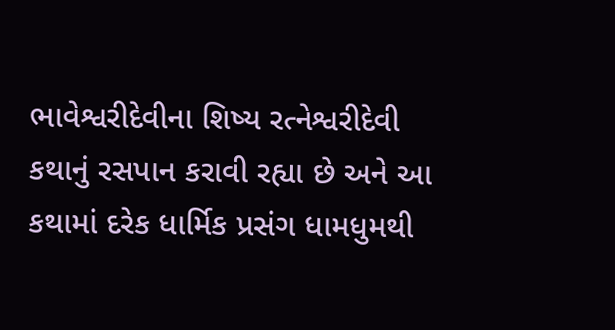ભાવેશ્વરીદેવીના શિષ્ય રત્નેશ્વરીદેવી કથાનું રસપાન કરાવી રહ્યા છે અને આ કથામાં દરેક ધાર્મિક પ્રસંગ ધામધુમથી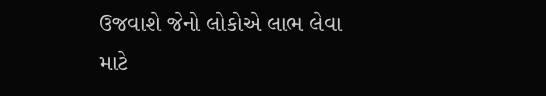ઉજવાશે જેનો લોકોએ લાભ લેવા માટે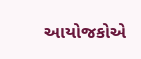આયોજકોએ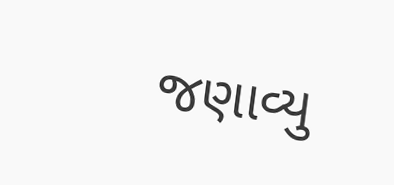જણાવ્યુ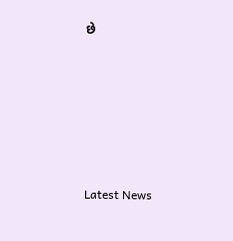છે






Latest News